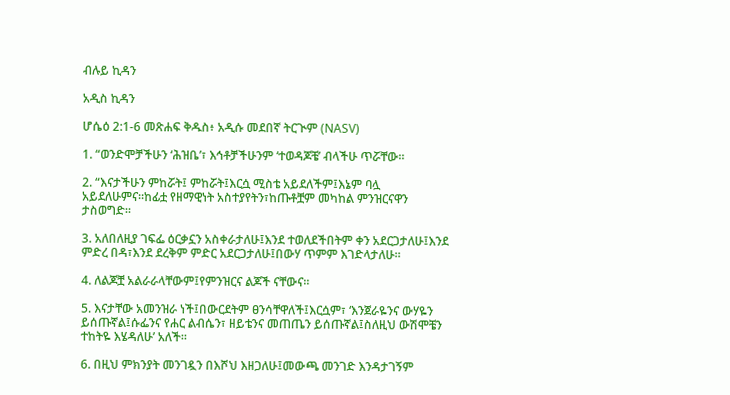ብሉይ ኪዳን

አዲስ ኪዳን

ሆሴዕ 2:1-6 መጽሐፍ ቅዱስ፥ አዲሱ መደበኛ ትርጒም (NASV)

1. “ወንድሞቻችሁን ‘ሕዝቤ’፣ እኅቶቻችሁንም ‘ተወዳጆቼ’ ብላችሁ ጥሯቸው።

2. “እናታችሁን ምከሯት፤ ምከሯት፤እርሷ ሚስቴ አይደለችም፤እኔም ባሏ አይደለሁምና።ከፊቷ የዘማዊነት አስተያየትን፣ከጡቶቿም መካከል ምንዝርናዋን ታስወግድ።

3. አለበለዚያ ገፍፌ ዕርቃኗን አስቀራታለሁ፤እንደ ተወለደችበትም ቀን አደርጋታለሁ፤እንደ ምድረ በዳ፣እንደ ደረቅም ምድር አደርጋታለሁ፤በውሃ ጥምም እገድላታለሁ።

4. ለልጆቿ አልራራላቸውም፤የምንዝርና ልጆች ናቸውና።

5. እናታቸው አመንዝራ ነች፤በውርደትም ፀንሳቸዋለች፤እርሷም፣ ‘እንጀራዬንና ውሃዬን ይሰጡኛል፤ሱፌንና የሐር ልብሴን፣ ዘይቴንና መጠጤን ይሰጡኛል፤ስለዚህ ውሽሞቼን ተከትዬ እሄዳለሁ’ አለች።

6. በዚህ ምክንያት መንገዷን በእሾህ እዘጋለሁ፤መውጫ መንገድ እንዳታገኝም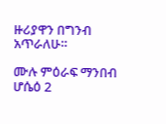ዙሪያዋን በግንብ አጥራለሁ።

ሙሉ ምዕራፍ ማንበብ ሆሴዕ 2